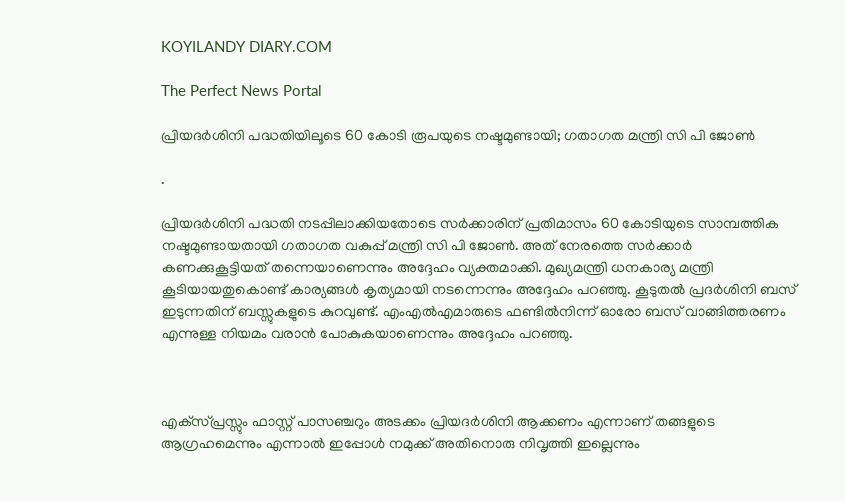KOYILANDY DIARY.COM

The Perfect News Portal

പ്രിയദര്‍ശിനി പദ്ധതിയിലൂടെ 60 കോടി രൂപയുടെ നഷ്ടമുണ്ടായി; ഗതാഗത മന്ത്രി സി പി ജോണ്‍

.

പ്രിയദർശിനി പദ്ധതി നടപ്പിലാക്കിയതോടെ സർക്കാരിന് പ്രതിമാസം 60 കോടിയുടെ സാമ്പത്തിക നഷ്ടമുണ്ടായതായി ഗതാഗത വകുപ്പ് മന്ത്രി സി പി ജോൺ. അത് നേരത്തെ സര്‍ക്കാര്‍ കണക്കുകൂട്ടിയത് തന്നെയാണെന്നും അദ്ദേഹം വ്യക്തമാക്കി. മുഖ്യമന്ത്രി ധനകാര്യ മന്ത്രി കൂടിയായതുകൊണ്ട് കാര്യങ്ങള്‍ കൃത്യമായി നടന്നെന്നും അദ്ദേഹം പറഞ്ഞു. കൂടുതല്‍ പ്രദര്‍ശിനി ബസ് ഇടുന്നതിന് ബസ്സുകളുടെ കുറവുണ്ട്. എംഎല്‍എമാരുടെ ഫണ്ടില്‍നിന്ന് ഓരോ ബസ് വാങ്ങിത്തരണം എന്നുള്ള നിയമം വരാന്‍ പോകുകയാണെന്നും അദ്ദേഹം പറഞ്ഞു.



എക്‌സ്പ്രസ്സും ഫാസ്റ്റ് പാസഞ്ചറും അടക്കം പ്രിയദര്‍ശിനി ആക്കണം എന്നാണ് തങ്ങളുടെ ആഗ്രഹമെന്നും എന്നാല്‍ ഇപ്പോള്‍ നമുക്ക് അതിനൊരു നിവൃത്തി ഇല്ലെന്നും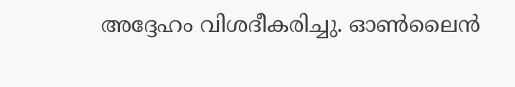അദ്ദേഹം വിശദീകരിച്ചു. ഓണ്‍ലൈന്‍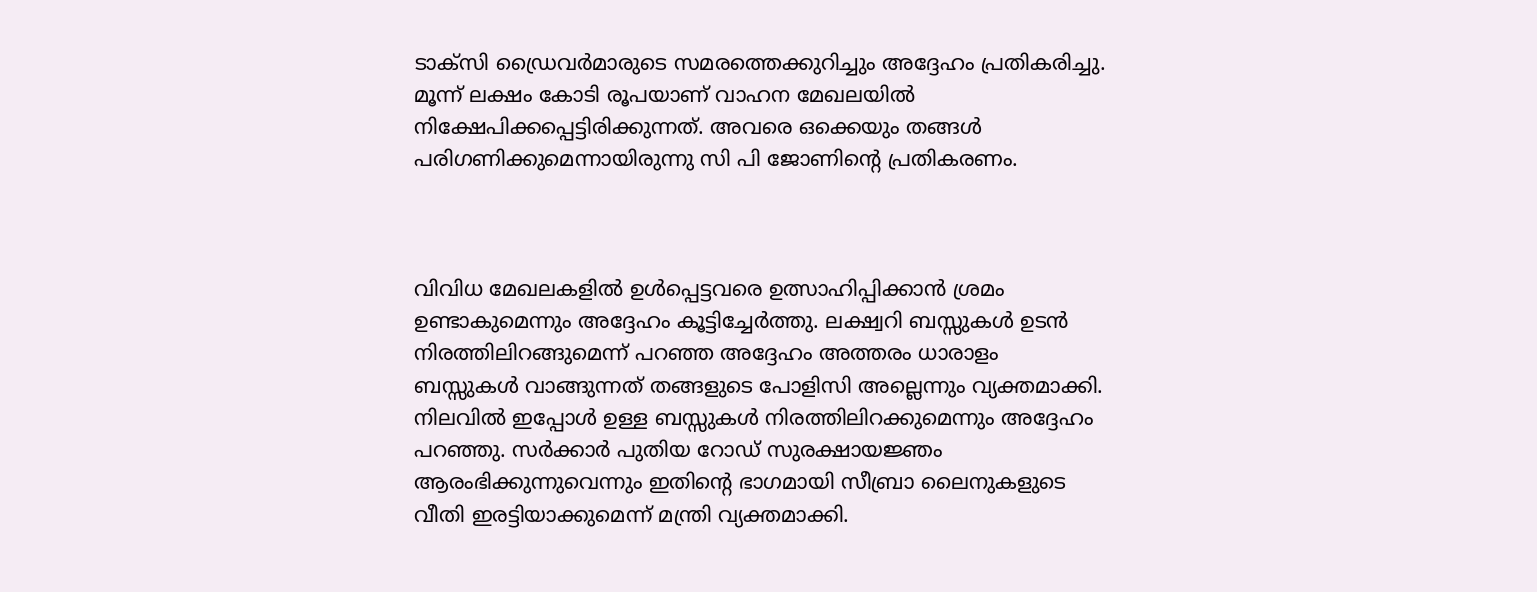ടാക്‌സി ഡ്രൈവര്‍മാരുടെ സമരത്തെക്കുറിച്ചും അദ്ദേഹം പ്രതികരിച്ചു. മൂന്ന് ലക്ഷം കോടി രൂപയാണ് വാഹന മേഖലയില്‍ നിക്ഷേപിക്കപ്പെട്ടിരിക്കുന്നത്. അവരെ ഒക്കെയും തങ്ങള്‍ പരിഗണിക്കുമെന്നായിരുന്നു സി പി ജോണിന്റെ പ്രതികരണം.



വിവിധ മേഖലകളില്‍ ഉള്‍പ്പെട്ടവരെ ഉത്സാഹിപ്പിക്കാന്‍ ശ്രമം ഉണ്ടാകുമെന്നും അദ്ദേഹം കൂട്ടിച്ചേര്‍ത്തു. ലക്ഷ്വറി ബസ്സുകള്‍ ഉടന്‍ നിരത്തിലിറങ്ങുമെന്ന് പറഞ്ഞ അദ്ദേഹം അത്തരം ധാരാളം ബസ്സുകള്‍ വാങ്ങുന്നത് തങ്ങളുടെ പോളിസി അല്ലെന്നും വ്യക്തമാക്കി. നിലവില്‍ ഇപ്പോള്‍ ഉള്ള ബസ്സുകള്‍ നിരത്തിലിറക്കുമെന്നും അദ്ദേഹം പറഞ്ഞു. സര്‍ക്കാര്‍ പുതിയ റോഡ് സുരക്ഷായജ്ഞം ആരംഭിക്കുന്നുവെന്നും ഇതിന്റെ ഭാഗമായി സീബ്രാ ലൈനുകളുടെ വീതി ഇരട്ടിയാക്കുമെന്ന് മന്ത്രി വ്യക്തമാക്കി.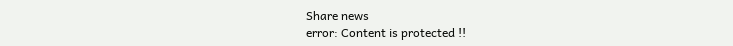Share news
error: Content is protected !!